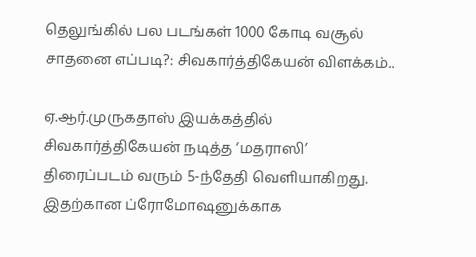தெலுங்கில் பல படங்கள் 1000 கோடி வசூல் சாதனை எப்படி?: சிவகார்த்திகேயன் விளக்கம்..

ஏ.ஆர்.முருகதாஸ் இயக்கத்தில் சிவகார்த்திகேயன் நடித்த ‘மதராஸி’ திரைப்படம் வரும் 5-ந்தேதி வெளியாகிறது. இதற்கான ப்ரோமோஷனுக்காக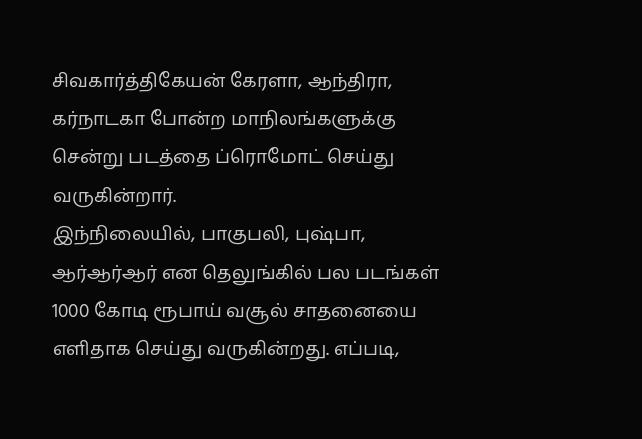சிவகார்த்திகேயன் கேரளா, ஆந்திரா, கர்நாடகா போன்ற மாநிலங்களுக்கு சென்று படத்தை ப்ரொமோட் செய்து வருகின்றார்.
இந்நிலையில், பாகுபலி, புஷ்பா, ஆர்ஆர்ஆர் என தெலுங்கில் பல படங்கள் 1000 கோடி ரூபாய் வசூல் சாதனையை எளிதாக செய்து வருகின்றது. எப்படி,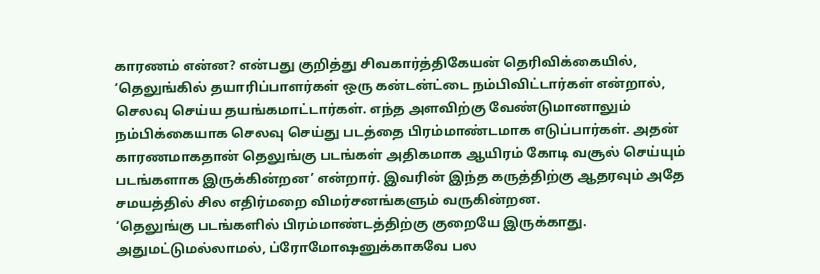காரணம் என்ன? என்பது குறித்து சிவகார்த்திகேயன் தெரிவிக்கையில்,
‘தெலுங்கில் தயாரிப்பாளர்கள் ஒரு கன்டன்ட்டை நம்பிவிட்டார்கள் என்றால், செலவு செய்ய தயங்கமாட்டார்கள். எந்த அளவிற்கு வேண்டுமானாலும் நம்பிக்கையாக செலவு செய்து படத்தை பிரம்மாண்டமாக எடுப்பார்கள். அதன் காரணமாகதான் தெலுங்கு படங்கள் அதிகமாக ஆயிரம் கோடி வசூல் செய்யும் படங்களாக இருக்கின்றன’ என்றார். இவரின் இந்த கருத்திற்கு ஆதரவும் அதே சமயத்தில் சில எதிர்மறை விமர்சனங்களும் வருகின்றன.
‘தெலுங்கு படங்களில் பிரம்மாண்டத்திற்கு குறையே இருக்காது. அதுமட்டுமல்லாமல், ப்ரோமோஷனுக்காகவே பல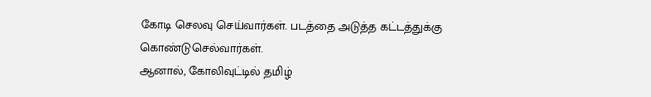கோடி செலவு செய்வார்கள். படத்தை அடுத்த கட்டத்துக்கு கொண்டுசெல்வார்கள்.
ஆனால், கோலிவுட்டில் தமிழ்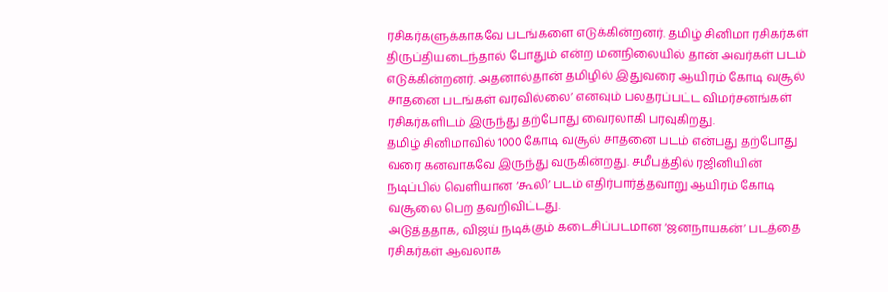ரசிகர்களுக்காகவே படங்களை எடுக்கின்றனர். தமிழ் சினிமா ரசிகர்கள் திருப்தியடைந்தால் போதும் என்ற மனநிலையில் தான் அவர்கள் படம் எடுக்கின்றனர். அதனால்தான் தமிழில் இதுவரை ஆயிரம் கோடி வசூல் சாதனை படங்கள் வரவில்லை’ எனவும் பலதரப்பட்ட விமர்சனங்கள் ரசிகர்களிடம் இருந்து தற்போது வைரலாகி பரவுகிறது.
தமிழ் சினிமாவில் 1000 கோடி வசூல் சாதனை படம் என்பது தற்போது வரை கனவாகவே இருந்து வருகின்றது. சமீபத்தில் ரஜினியின் நடிப்பில் வெளியான ‘கூலி’ படம் எதிர்பார்த்தவாறு ஆயிரம் கோடி வசூலை பெற தவறிவிட்டது.
அடுத்ததாக, விஜய் நடிக்கும் கடைசிப்படமான ‘ஜனநாயகன்’ படத்தை ரசிகர்கள் ஆவலாக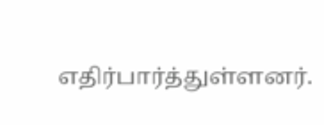எதிர்பார்த்துள்ளனர்.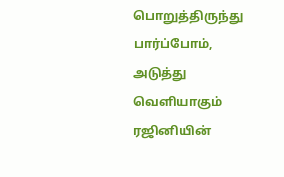பொறுத்திருந்து பார்ப்போம், அடுத்து வெளியாகும் ரஜினியின்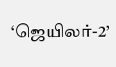‘ஜெயிலர்-2’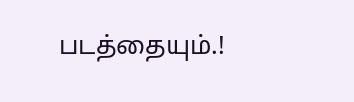படத்தையும்.!